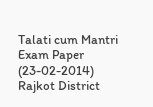Talati cum Mantri Exam Paper (23-02-2014) Rajkot District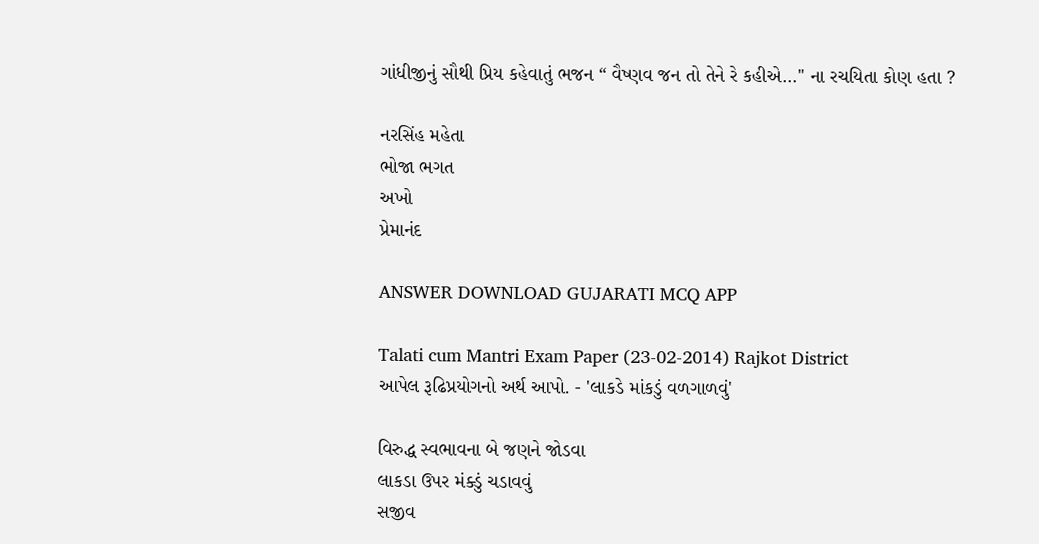ગાંધીજીનું સૌથી પ્રિય કહેવાતું ભજન “ વૈષ્ણવ જન તો તેને રે કહીએ...'' ના રચયિતા કોણ હતા ?

નરસિંહ મહેતા
ભોજા ભગત
અખો
પ્રેમાનંદ

ANSWER DOWNLOAD GUJARATI MCQ APP

Talati cum Mantri Exam Paper (23-02-2014) Rajkot District
આપેલ રૂઢિપ્રયોગનો અર્થ આપો. - 'લાકડે માંકડું વળગાળવું'

વિરુદ્ધ સ્વભાવના બે જણને જોડવા
લાકડા ઉપર મંક્ડું ચડાવવું
સજીવ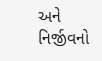અને નિર્જીવનો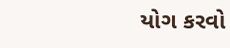યોગ કરવો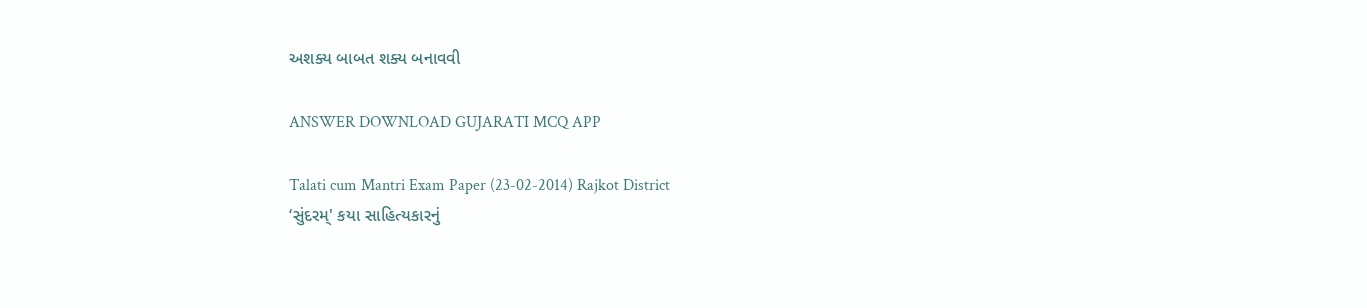અશક્ય બાબત શક્ય બનાવવી

ANSWER DOWNLOAD GUJARATI MCQ APP

Talati cum Mantri Exam Paper (23-02-2014) Rajkot District
‘સુંદરમ્' કયા સાહિત્યકારનું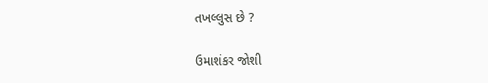તખલ્લુસ છે ?

ઉમાશંકર જોશી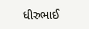ધીરુભાઈ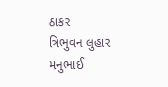ઠાકર
ત્રિભુવન લુહાર
મનુભાઈ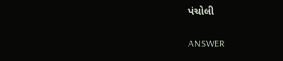પંચોલી

ANSWER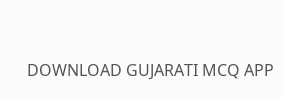DOWNLOAD GUJARATI MCQ APP